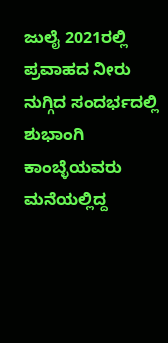ಜುಲೈ 2021ರಲ್ಲಿ ಪ್ರವಾಹದ ನೀರು ನುಗ್ಗಿದ ಸಂದರ್ಭದಲ್ಲಿ ಶುಭಾಂಗಿ ಕಾಂಬ್ಳೆಯವರು ಮನೆಯಲ್ಲಿದ್ದ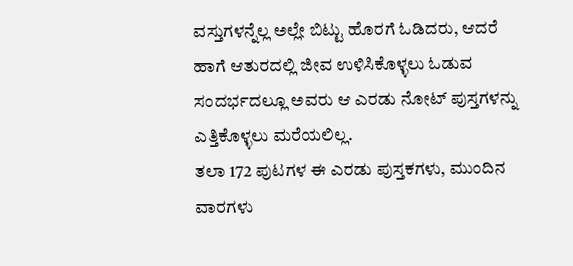ವಸ್ತುಗಳನ್ನೆಲ್ಲ ಅಲ್ಲೇ ಬಿಟ್ಟು ಹೊರಗೆ ಓಡಿದರು, ಆದರೆ ಹಾಗೆ ಆತುರದಲ್ಲಿ ಜೀವ ಉಳಿಸಿಕೊಳ್ಳಲು ಓಡುವ ಸಂದರ್ಭದಲ್ಲೂ ಅವರು ಆ ಎರಡು ನೋಟ್ ಪುಸ್ತಗಳನ್ನು ಎತ್ತಿಕೊಳ್ಳಲು ಮರೆಯಲಿಲ್ಲ.
ತಲಾ 172 ಪುಟಗಳ ಈ ಎರಡು ಪುಸ್ತಕಗಳು, ಮುಂದಿನ ವಾರಗಳು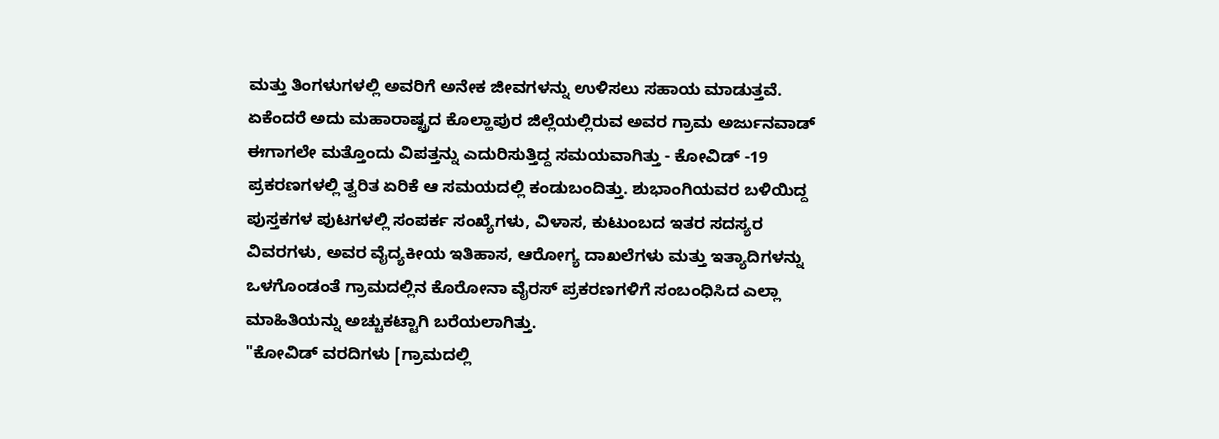ಮತ್ತು ತಿಂಗಳುಗಳಲ್ಲಿ ಅವರಿಗೆ ಅನೇಕ ಜೀವಗಳನ್ನು ಉಳಿಸಲು ಸಹಾಯ ಮಾಡುತ್ತವೆ.
ಏಕೆಂದರೆ ಅದು ಮಹಾರಾಷ್ಟ್ರದ ಕೊಲ್ಹಾಪುರ ಜಿಲ್ಲೆಯಲ್ಲಿರುವ ಅವರ ಗ್ರಾಮ ಅರ್ಜುನವಾಡ್ ಈಗಾಗಲೇ ಮತ್ತೊಂದು ವಿಪತ್ತನ್ನು ಎದುರಿಸುತ್ತಿದ್ದ ಸಮಯವಾಗಿತ್ತು - ಕೋವಿಡ್ -19 ಪ್ರಕರಣಗಳಲ್ಲಿ ತ್ವರಿತ ಏರಿಕೆ ಆ ಸಮಯದಲ್ಲಿ ಕಂಡುಬಂದಿತ್ತು. ಶುಭಾಂಗಿಯವರ ಬಳಿಯಿದ್ದ ಪುಸ್ತಕಗಳ ಪುಟಗಳಲ್ಲಿ ಸಂಪರ್ಕ ಸಂಖ್ಯೆಗಳು, ವಿಳಾಸ, ಕುಟುಂಬದ ಇತರ ಸದಸ್ಯರ ವಿವರಗಳು, ಅವರ ವೈದ್ಯಕೀಯ ಇತಿಹಾಸ, ಆರೋಗ್ಯ ದಾಖಲೆಗಳು ಮತ್ತು ಇತ್ಯಾದಿಗಳನ್ನು ಒಳಗೊಂಡಂತೆ ಗ್ರಾಮದಲ್ಲಿನ ಕೊರೋನಾ ವೈರಸ್ ಪ್ರಕರಣಗಳಿಗೆ ಸಂಬಂಧಿಸಿದ ಎಲ್ಲಾ ಮಾಹಿತಿಯನ್ನು ಅಚ್ಚುಕಟ್ಟಾಗಿ ಬರೆಯಲಾಗಿತ್ತು.
"ಕೋವಿಡ್ ವರದಿಗಳು [ಗ್ರಾಮದಲ್ಲಿ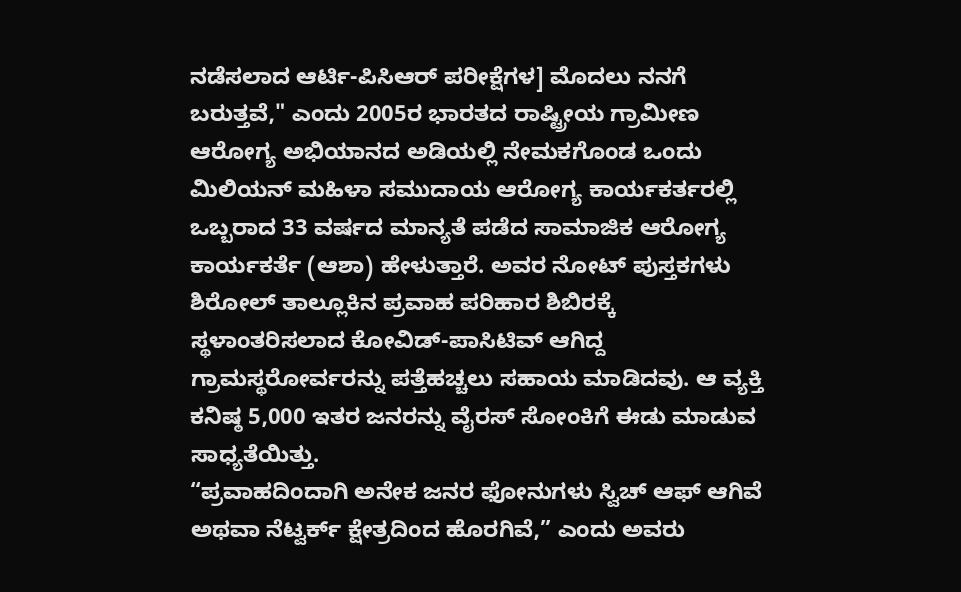ನಡೆಸಲಾದ ಆರ್ಟಿ-ಪಿಸಿಆರ್ ಪರೀಕ್ಷೆಗಳ] ಮೊದಲು ನನಗೆ ಬರುತ್ತವೆ," ಎಂದು 2005ರ ಭಾರತದ ರಾಷ್ಟ್ರೀಯ ಗ್ರಾಮೀಣ ಆರೋಗ್ಯ ಅಭಿಯಾನದ ಅಡಿಯಲ್ಲಿ ನೇಮಕಗೊಂಡ ಒಂದು ಮಿಲಿಯನ್ ಮಹಿಳಾ ಸಮುದಾಯ ಆರೋಗ್ಯ ಕಾರ್ಯಕರ್ತರಲ್ಲಿ ಒಬ್ಬರಾದ 33 ವರ್ಷದ ಮಾನ್ಯತೆ ಪಡೆದ ಸಾಮಾಜಿಕ ಆರೋಗ್ಯ ಕಾರ್ಯಕರ್ತೆ (ಆಶಾ) ಹೇಳುತ್ತಾರೆ. ಅವರ ನೋಟ್ ಪುಸ್ತಕಗಳು ಶಿರೋಲ್ ತಾಲ್ಲೂಕಿನ ಪ್ರವಾಹ ಪರಿಹಾರ ಶಿಬಿರಕ್ಕೆ ಸ್ಥಳಾಂತರಿಸಲಾದ ಕೋವಿಡ್-ಪಾಸಿಟಿವ್ ಆಗಿದ್ದ ಗ್ರಾಮಸ್ಥರೋರ್ವರನ್ನು ಪತ್ತೆಹಚ್ಚಲು ಸಹಾಯ ಮಾಡಿದವು. ಆ ವ್ಯಕ್ತಿ ಕನಿಷ್ಠ 5,000 ಇತರ ಜನರನ್ನು ವೈರಸ್ ಸೋಂಕಿಗೆ ಈಡು ಮಾಡುವ ಸಾಧ್ಯತೆಯಿತ್ತು.
“ಪ್ರವಾಹದಿಂದಾಗಿ ಅನೇಕ ಜನರ ಫೋನುಗಳು ಸ್ವಿಚ್ ಆಫ್ ಆಗಿವೆ ಅಥವಾ ನೆಟ್ವರ್ಕ್ ಕ್ಷೇತ್ರದಿಂದ ಹೊರಗಿವೆ,” ಎಂದು ಅವರು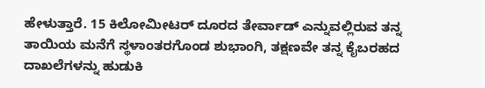ಹೇಳುತ್ತಾರೆ. 15 ಕಿಲೋಮೀಟರ್ ದೂರದ ತೇರ್ವಾಡ್ ಎನ್ನುವಲ್ಲಿರುವ ತನ್ನ ತಾಯಿಯ ಮನೆಗೆ ಸ್ಥಳಾಂತರಗೊಂಡ ಶುಭಾಂಗಿ, ತಕ್ಷಣವೇ ತನ್ನ ಕೈಬರಹದ ದಾಖಲೆಗಳನ್ನು ಹುಡುಕಿ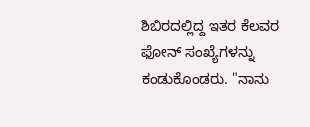ಶಿಬಿರದಲ್ಲಿದ್ದ ಇತರ ಕೆಲವರ ಫೋನ್ ಸಂಖ್ಯೆಗಳನ್ನು ಕಂಡುಕೊಂಡರು. "ನಾನು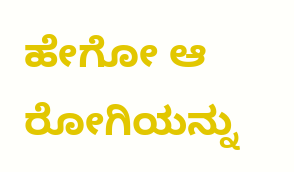ಹೇಗೋ ಆ ರೋಗಿಯನ್ನು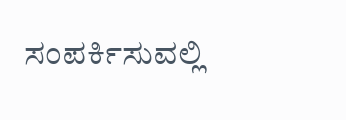ಸಂಪರ್ಕಿಸುವಲ್ಲಿ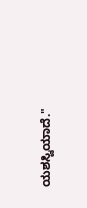ಯಶಸ್ವಿಯಾದೆ."